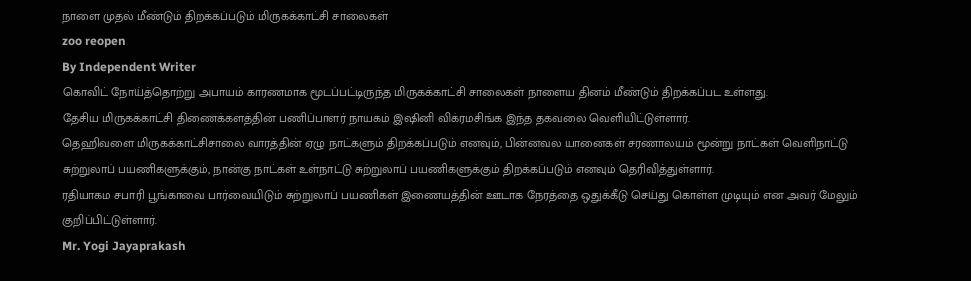நாளை முதல் மீண்டும் திறக்கப்படும் மிருகக்காட்சி சாலைகள்
zoo reopen
By Independent Writer
கொவிட் நோய்த்தொற்று அபாயம் காரணமாக மூடப்பட்டிருந்த மிருகக்காட்சி சாலைகள் நாளைய தினம் மீண்டும் திறக்கப்பட உள்ளது.
தேசிய மிருகக்காட்சி திணைக்களத்தின் பணிப்பாளர் நாயகம் இஷினி விக்ரமசிங்க இந்த தகவலை வெளியிட்டுள்ளார்.
தெஹிவளை மிருகக்காட்சிசாலை வாரத்தின் ஏழு நாட்களும் திறக்கப்படும் எனவும், பின்னவல யானைகள் சரணாலயம் மூன்று நாட்கள் வெளிநாட்டு சுற்றுலாப் பயணிகளுக்கும், நான்கு நாட்கள் உள்நாட்டு சுற்றுலாப் பயணிகளுக்கும் திறக்கப்படும் எனவும் தெரிவித்துள்ளார்.
ரதியாகம சபாரி பூங்காவை பார்வையிடும் சுற்றுலாப் பயணிகள் இணையத்தின் ஊடாக நேரத்தை ஒதுக்கீடு செய்து கொள்ள முடியும் என அவர் மேலும் குறிப்பிட்டுள்ளார்.
Mr. Yogi Jayaprakash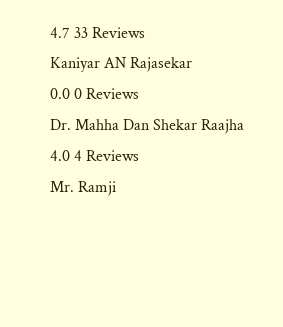4.7 33 Reviews
Kaniyar AN Rajasekar
0.0 0 Reviews
Dr. Mahha Dan Shekar Raajha
4.0 4 Reviews
Mr. Ramji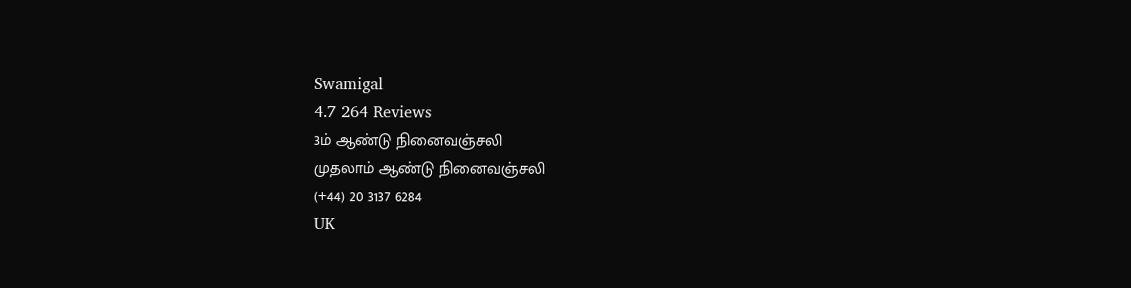Swamigal
4.7 264 Reviews
3ம் ஆண்டு நினைவஞ்சலி
முதலாம் ஆண்டு நினைவஞ்சலி
(+44) 20 3137 6284
UK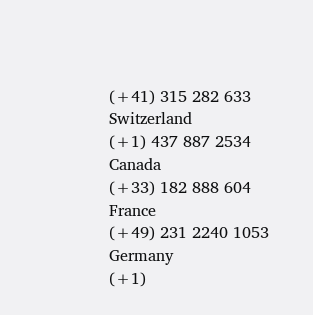(+41) 315 282 633
Switzerland
(+1) 437 887 2534
Canada
(+33) 182 888 604
France
(+49) 231 2240 1053
Germany
(+1)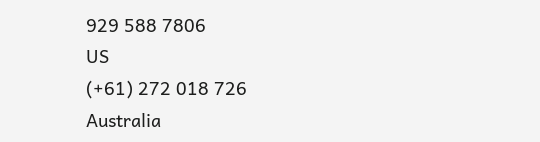929 588 7806
US
(+61) 272 018 726
Australia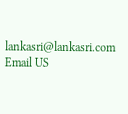lankasri@lankasri.com
Email US